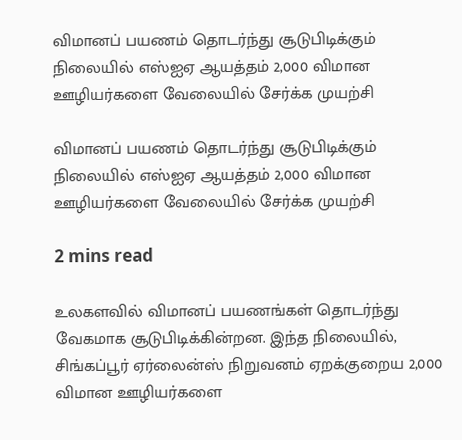விமானப் பயணம் தொடர்ந்து சூடுபிடிக்கும் நிலையில் எஸ்ஐஏ ஆயத்தம் 2,000 விமான ஊழியர்களை வேலையில் சேர்க்க முயற்சி

விமானப் பயணம் தொடர்ந்து சூடுபிடிக்கும் நிலையில் எஸ்ஐஏ ஆயத்தம் 2,000 விமான ஊழியர்களை வேலையில் சேர்க்க முயற்சி

2 mins read

உலகளவில் விமானப் பயணங்கள் தொடர்ந்து வேகமாக சூடுபிடிக்கின்றன. இந்த நிலையில், சிங்கப்பூர் ஏர்லைன்ஸ் நிறுவனம் ஏறக்குறைய 2,000 விமான ஊழியர்களை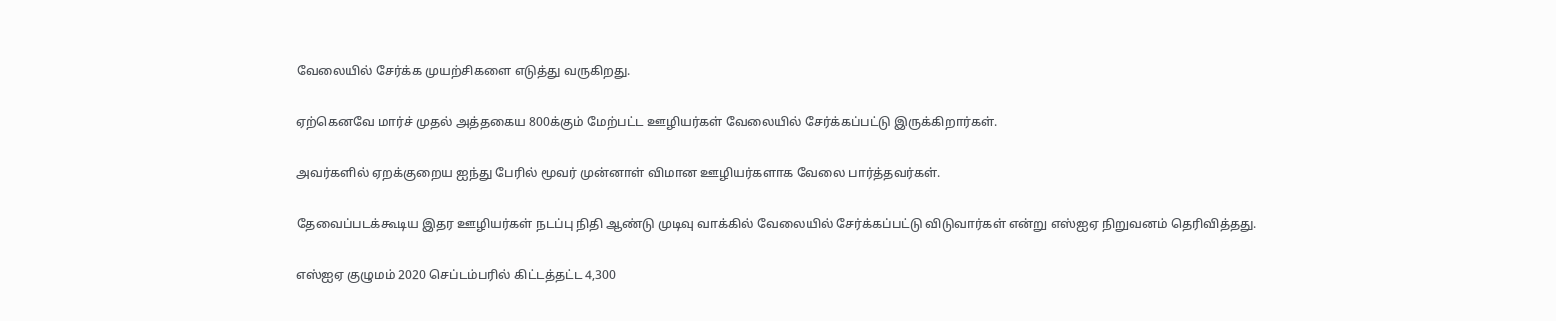வேலையில் சேர்க்க முயற்சிகளை எடுத்து வருகிறது.

ஏற்கெனவே மார்ச் முதல் அத்தகைய 800க்கும் மேற்பட்ட ஊழியர்கள் வேலையில் சேர்க்கப்பட்டு இருக்கிறார்கள்.

அவர்களில் ஏறக்குறைய ஐந்து பேரில் மூவர் முன்னாள் விமான ஊழியர்களாக வேலை பார்த்தவர்கள்.

தேவைப்படக்கூடிய இதர ஊழியர்கள் நடப்பு நிதி ஆண்டு முடிவு வாக்கில் வேலையில் சேர்க்கப்பட்டு விடுவார்கள் என்று எஸ்ஐஏ நிறுவனம் தெரிவித்தது.

எஸ்ஐஏ குழுமம் 2020 செப்டம்பரில் கிட்டத்தட்ட 4,300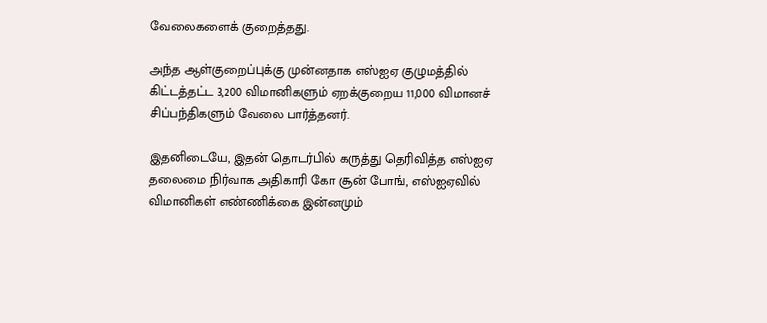வேலைகளைக் குறைத்தது.

அந்த ஆள்குறைப்புக்கு முன்னதாக எஸ்ஐஏ குழுமத்தில் கிட்டத்தட்ட 3,200 விமானிகளும் ஏறக்குறைய 11,000 விமானச் சிப்பந்திகளும் வேலை பார்த்தனர்.

இதனிடையே, இதன் தொடர்பில் கருத்து தெரிவித்த எஸ்ஐஏ தலைமை நிர்வாக அதிகாரி கோ சூன் போங், எஸ்ஐஏவில் விமானிகள் எண்ணிக்கை இன்னமும்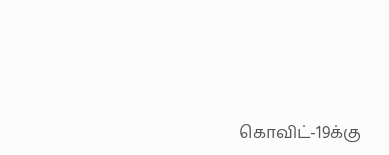கொவிட்-19க்கு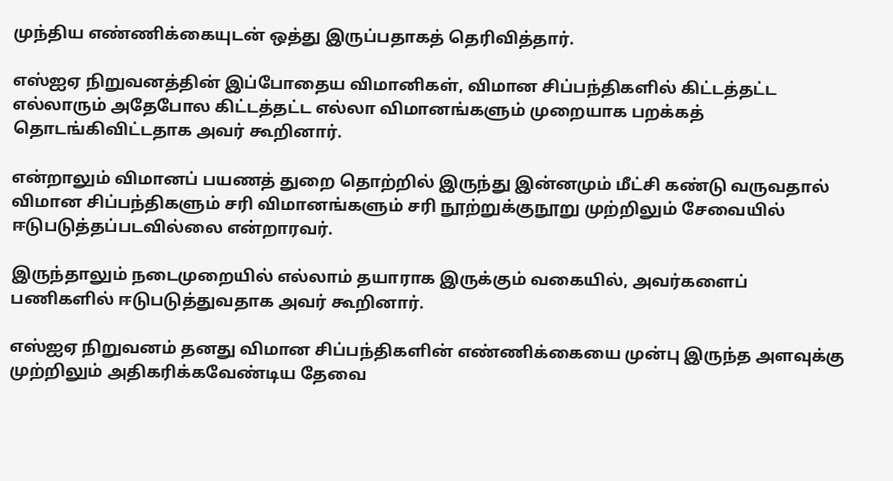முந்திய எண்ணிக்கையுடன் ஒத்து இருப்பதாகத் தெரிவித்தார்.

எஸ்ஐஏ நிறுவனத்தின் இப்போதைய விமானிகள், விமான சிப்பந்திகளில் கிட்டத்தட்ட எல்லாரும் அதேபோல கிட்டத்தட்ட எல்லா விமானங்களும் முறையாக பறக்கத் தொடங்கிவிட்டதாக அவர் கூறினார்.

என்றாலும் விமானப் பயணத் துறை தொற்றில் இருந்து இன்னமும் மீட்சி கண்டு வருவதால் விமான சிப்பந்திகளும் சரி விமானங்களும் சரி நூற்றுக்குநூறு முற்றிலும் சேவையில் ஈடுபடுத்தப்படவில்லை என்றாரவர்.

இருந்தாலும் நடைமுறையில் எல்லாம் தயாராக இருக்கும் வகையில், அவர்களைப் பணிகளில் ஈடுபடுத்துவதாக அவர் கூறினார்.

எஸ்ஐஏ நிறுவனம் தனது விமான சிப்பந்திகளின் எண்ணிக்கையை முன்பு இருந்த அளவுக்கு முற்றிலும் அதிகரிக்கவேண்டிய தேவை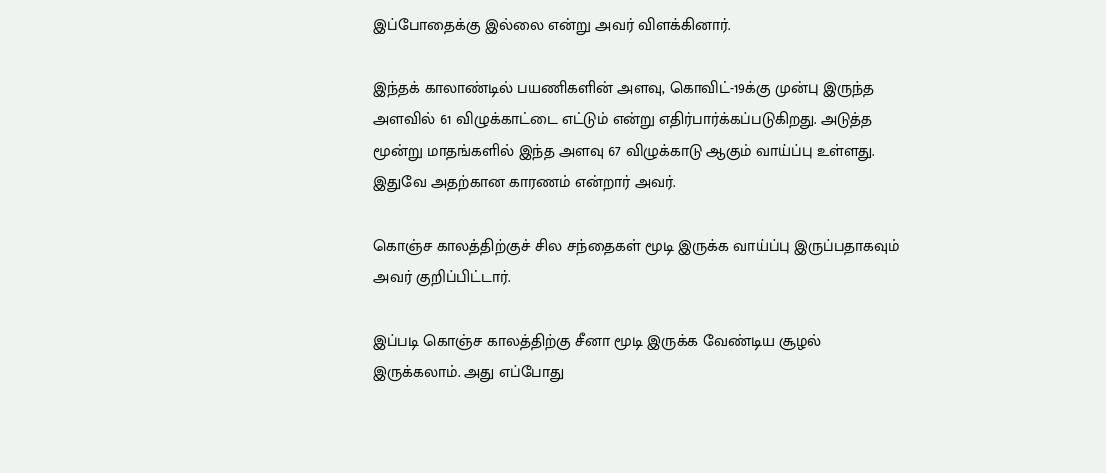இப்போதைக்கு இல்லை என்று அவர் விளக்கினார்.

இந்தக் காலாண்டில் பயணிகளின் அளவு, கொவிட்-19க்கு முன்பு இருந்த அளவில் 61 விழுக்காட்டை எட்டும் என்று எதிர்பார்க்கப்படுகிறது. அடுத்த மூன்று மாதங்களில் இந்த அளவு 67 விழுக்காடு ஆகும் வாய்ப்பு உள்ளது. இதுவே அதற்கான காரணம் என்றார் அவர்.

கொஞ்ச காலத்திற்குச் சில சந்தைகள் மூடி இருக்க வாய்ப்பு இருப்பதாகவும் அவர் குறிப்பிட்டார்.

இப்படி கொஞ்ச காலத்திற்கு சீனா மூடி இருக்க வேண்டிய சூழல் இருக்கலாம். அது எப்போது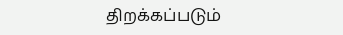திறக்கப்படும்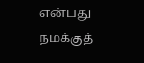என்பது நமக்குத்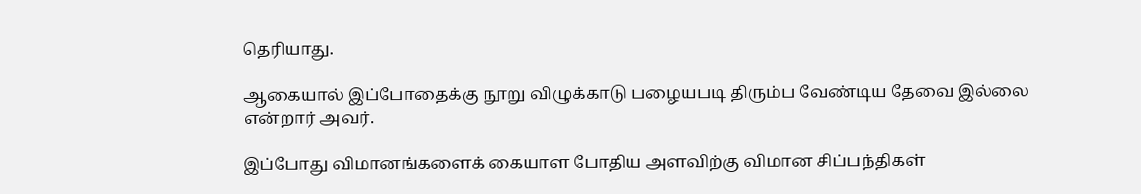தெரியாது.

ஆகையால் இப்போதைக்கு நூறு விழுக்காடு பழையபடி திரும்ப வேண்டிய தேவை இல்லை என்றார் அவர்.

இப்போது விமானங்களைக் கையாள போதிய அளவிற்கு விமான சிப்பந்திகள்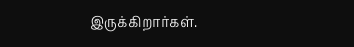இருக்கிறார்கள்.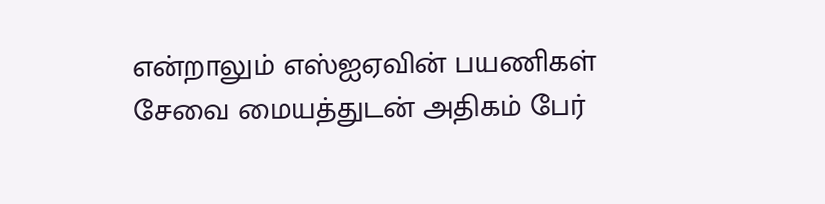என்றாலும் எஸ்ஐஏவின் பயணிகள் சேவை மையத்துடன் அதிகம் பேர்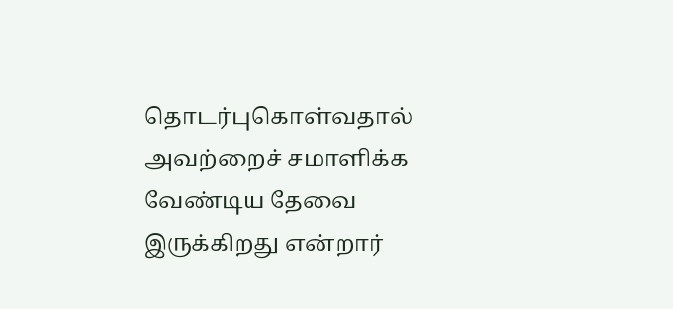தொடர்புகொள்வதால் அவற்றைச் சமாளிக்க வேண்டிய தேவை இருக்கிறது என்றார்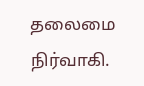தலைமை நிர்வாகி.